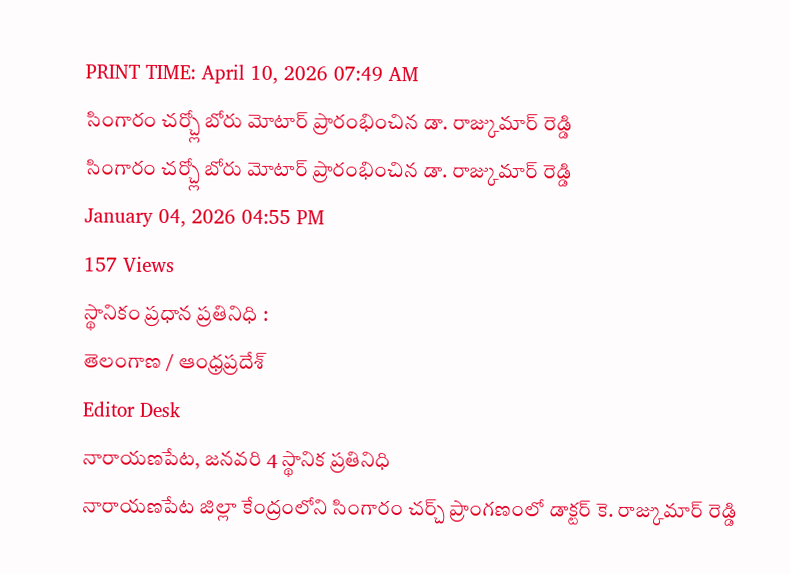PRINT TIME: April 10, 2026 07:49 AM
సింగారం చర్చ్లో బోరు మోటార్ ప్రారంభించిన డా. రాజ్కుమార్ రెడ్డి
సింగారం చర్చ్లో బోరు మోటార్ ప్రారంభించిన డా. రాజ్కుమార్ రెడ్డి
January 04, 2026 04:55 PM
157 Views
స్థానికం ప్రధాన ప్రతినిధి :
తెలంగాణ / ఆంధ్రప్రదేశ్
Editor Desk
నారాయణపేట, జనవరి 4 స్థానిక ప్రతినిధి
నారాయణపేట జిల్లా కేంద్రంలోని సింగారం చర్చ్ ప్రాంగణంలో డాక్టర్ కె. రాజ్కుమార్ రెడ్డి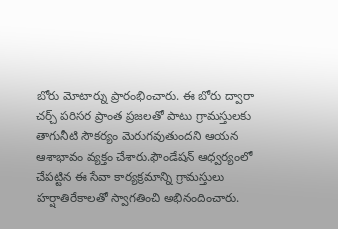బోరు మోటార్ను ప్రారంభించారు. ఈ బోరు ద్వారా చర్చ్ పరిసర ప్రాంత ప్రజలతో పాటు గ్రామస్తులకు తాగునీటి సౌకర్యం మెరుగవుతుందని ఆయన ఆశాభావం వ్యక్తం చేశారు.ఫౌండేషన్ ఆధ్వర్యంలో చేపట్టిన ఈ సేవా కార్యక్రమాన్ని గ్రామస్తులు హర్షాతిరేకాలతో స్వాగతించి అభినందించారు.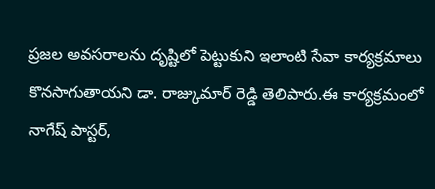ప్రజల అవసరాలను దృష్టిలో పెట్టుకుని ఇలాంటి సేవా కార్యక్రమాలు కొనసాగుతాయని డా. రాజ్కుమార్ రెడ్డి తెలిపారు.ఈ కార్యక్రమంలో నాగేష్ పాస్టర్,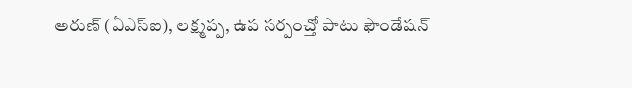అరుణ్ (ఏఎస్ఐ), లక్ష్మప్ప, ఉప సర్పంచ్తో పాటు ఫౌండేషన్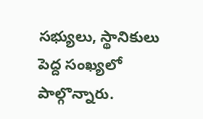సభ్యులు, స్థానికులు పెద్ద సంఖ్యలో పాల్గొన్నారు.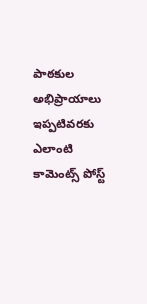పాఠకుల అభిప్రాయాలు
ఇప్పటివరకు ఎలాంటి కామెంట్స్ పోస్ట్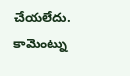చేయలేదు.
కామెంట్ను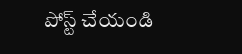పోస్ట్ చేయండి